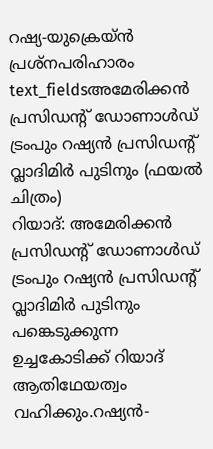റഷ്യ-യുക്രെയ്ൻ പ്രശ്നപരിഹാരം
text_fieldsഅമേരിക്കൻ പ്രസിഡന്റ് ഡോണാൾഡ് ട്രംപും റഷ്യൻ പ്രസിഡന്റ് വ്ലാദിമിർ പുടിനും (ഫയൽ ചിത്രം)
റിയാദ്: അമേരിക്കൻ പ്രസിഡന്റ് ഡോണാൾഡ് ട്രംപും റഷ്യൻ പ്രസിഡന്റ് വ്ലാദിമിർ പുടിനും പങ്കെടുക്കുന്ന ഉച്ചകോടിക്ക് റിയാദ് ആതിഥേയത്വം വഹിക്കും.റഷ്യൻ-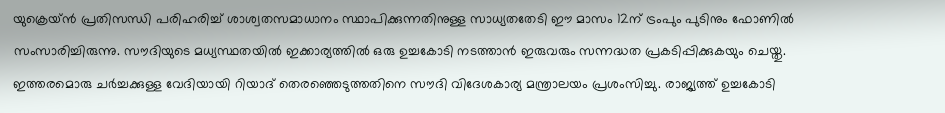യുക്രെയ്ൻ പ്രതിസന്ധി പരിഹരിച്ച് ശാശ്വതസമാധാനം സ്ഥാപിക്കുന്നതിനുള്ള സാധ്യതതേടി ഈ മാസം 12ന് ട്രംപും പുടിനും ഫോണിൽ സംസാരിച്ചിരുന്നു. സൗദിയുടെ മധ്യസ്ഥതയിൽ ഇക്കാര്യത്തിൽ ഒരു ഉച്ചകോടി നടത്താൻ ഇരുവരും സന്നദ്ധത പ്രകടിപ്പിക്കുകയും ചെയ്തു. ഇത്തരമൊരു ചർച്ചക്കുള്ള വേദിയായി റിയാദ് തെരഞ്ഞെടുത്തതിനെ സൗദി വിദേശകാര്യ മന്ത്രാലയം പ്രശംസിച്ചു. രാജ്യത്ത് ഉച്ചകോടി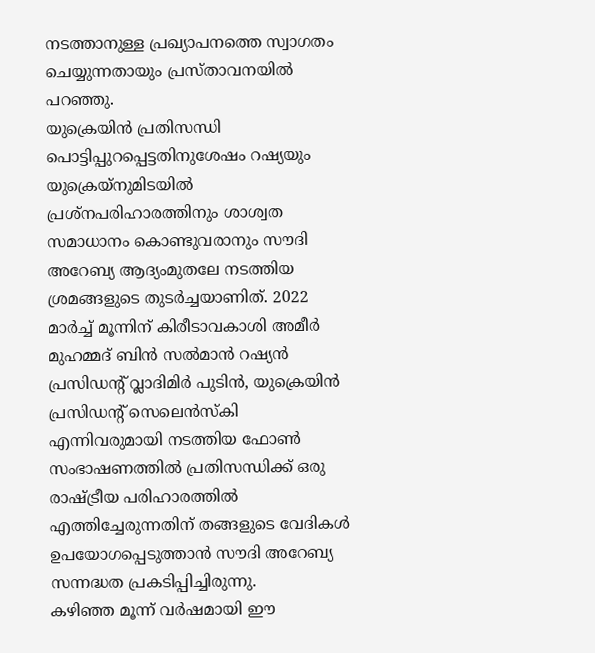നടത്താനുള്ള പ്രഖ്യാപനത്തെ സ്വാഗതം ചെയ്യുന്നതായും പ്രസ്താവനയിൽ പറഞ്ഞു.
യുക്രെയിൻ പ്രതിസന്ധി പൊട്ടിപ്പുറപ്പെട്ടതിനുശേഷം റഷ്യയും യുക്രെയ്നുമിടയിൽ പ്രശ്നപരിഹാരത്തിനും ശാശ്വത സമാധാനം കൊണ്ടുവരാനും സൗദി അറേബ്യ ആദ്യംമുതലേ നടത്തിയ ശ്രമങ്ങളുടെ തുടർച്ചയാണിത്. 2022 മാർച്ച് മൂന്നിന് കിരീടാവകാശി അമീർ മുഹമ്മദ് ബിൻ സൽമാൻ റഷ്യൻ പ്രസിഡന്റ് വ്ലാദിമിർ പുടിൻ, യുക്രെയിൻ പ്രസിഡന്റ് സെലെൻസ്കി എന്നിവരുമായി നടത്തിയ ഫോൺ സംഭാഷണത്തിൽ പ്രതിസന്ധിക്ക് ഒരു രാഷ്ട്രീയ പരിഹാരത്തിൽ എത്തിച്ചേരുന്നതിന് തങ്ങളുടെ വേദികൾ ഉപയോഗപ്പെടുത്താൻ സൗദി അറേബ്യ സന്നദ്ധത പ്രകടിപ്പിച്ചിരുന്നു.
കഴിഞ്ഞ മൂന്ന് വർഷമായി ഈ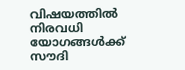വിഷയത്തിൽ നിരവധി യോഗങ്ങൾക്ക് സൗദി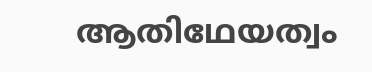ആതിഥേയത്വം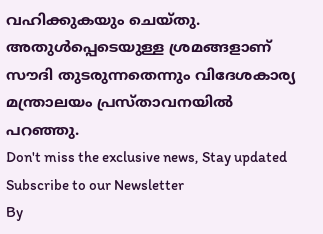വഹിക്കുകയും ചെയ്തു. അതുൾപ്പെടെയുള്ള ശ്രമങ്ങളാണ് സൗദി തുടരുന്നതെന്നും വിദേശകാര്യ മന്ത്രാലയം പ്രസ്താവനയിൽ പറഞ്ഞു.
Don't miss the exclusive news, Stay updated
Subscribe to our Newsletter
By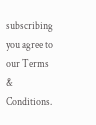subscribing you agree to our Terms & Conditions.